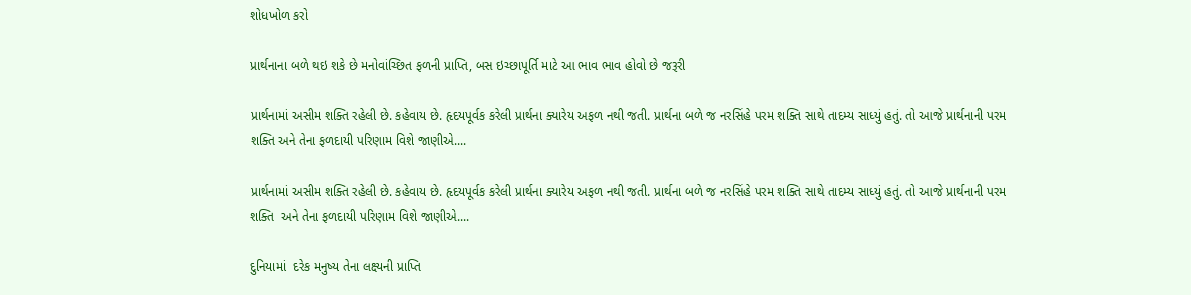શોધખોળ કરો

પ્રાર્થનાના બળે થઇ શકે છે મનોવાંચ્છિત ફળની પ્રાપ્તિ, બસ ઇચ્છાપૂર્તિ માટે આ ભાવ ભાવ હોવો છે જરૂરી

પ્રાર્થનામાં અસીમ શક્તિ રહેલી છે. કહેવાય છે. હૃદયપૂર્વક કરેલી પ્રાર્થના ક્યારેય અફળ નથી જતી. પ્રાર્થના બળે જ નરસિંહે પરમ શક્તિ સાથે તાદમ્ય સાધ્યું હતું. તો આજે પ્રાર્થનાની પરમ શક્તિ અને તેના ફળદાયી પરિણામ વિશે જાણીએ....

પ્રાર્થનામાં અસીમ શક્તિ રહેલી છે. કહેવાય છે. હૃદયપૂર્વક કરેલી પ્રાર્થના ક્યારેય અફળ નથી જતી. પ્રાર્થના બળે જ નરસિંહે પરમ શક્તિ સાથે તાદમ્ય સાધ્યું હતું. તો આજે પ્રાર્થનાની પરમ શક્તિ  અને તેના ફળદાયી પરિણામ વિશે જાણીએ....

દુનિયામાં  દરેક મનુષ્ય તેના લક્ષ્યની પ્રાપ્તિ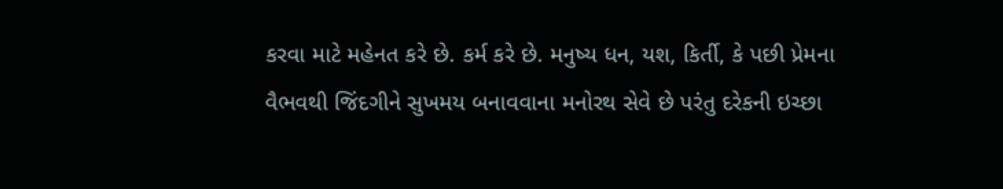કરવા માટે મહેનત કરે છે. કર્મ કરે છે. મનુષ્ય ધન, યશ, કિર્તી, કે પછી પ્રેમના વૈભવથી જિંદગીને સુખમય બનાવવાના મનોરથ સેવે છે પરંતુ દરેકની ઇચ્છા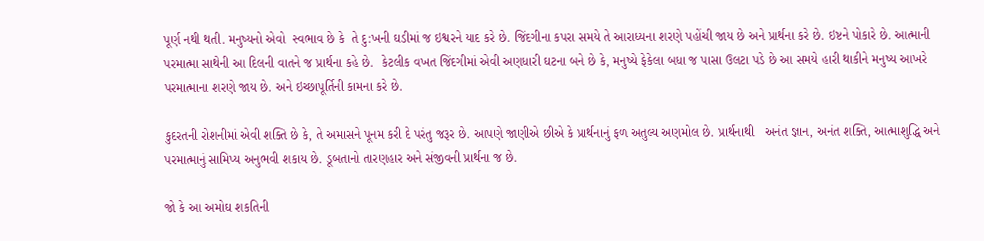પૂર્ણ નથી થતી. મનુષ્યનો એવો  સ્વભાવ છે કે  તે દુ:ખની ઘડીમાં જ ઇશ્વરને યાદ કરે છે. જિંદગીના કપરા સમયે તે આરાધ્યના શરણે પહોંચી જાય છે અને પ્રાર્થના કરે છે. ઇષ્ટને પોકારે છે. આત્માની પરમાત્મા સાથેની આ દિલની વાતને જ પ્રાર્થના કહે છે.  કેટલીક વખત જિંદગીમાં એવી અણધારી ઘટના બને છે કે, મનુષ્યે ફેકેલા બધા જ પાસા ઉલટા પડે છે આ સમયે હારી થાકીને મનુષ્ય આખરે પરમાત્માના શરણે જાય છે. અને ઇચ્છાપૂર્તિની કામના કરે છે.

કુદરતની રોશનીમાં એવી શક્તિ છે કે, તે અમાસને પૂનમ કરી દે પરંતુ જરૂર છે. આપણે જાણીએ છીએ કે પ્રાર્થનાનું ફળ અતુલ્ય અણમોલ છે. પ્રાર્થનાથી   અનંત જ્ઞાન, અનંત શક્તિ, આત્માશુદ્ધિ અને પરમાત્માનું સામિપ્ય અનુભવી શકાય છે. ડૂબતાનો તારણહાર અને સંજીવની પ્રાર્થના જ છે.

જો કે આ અમોઘ શકતિની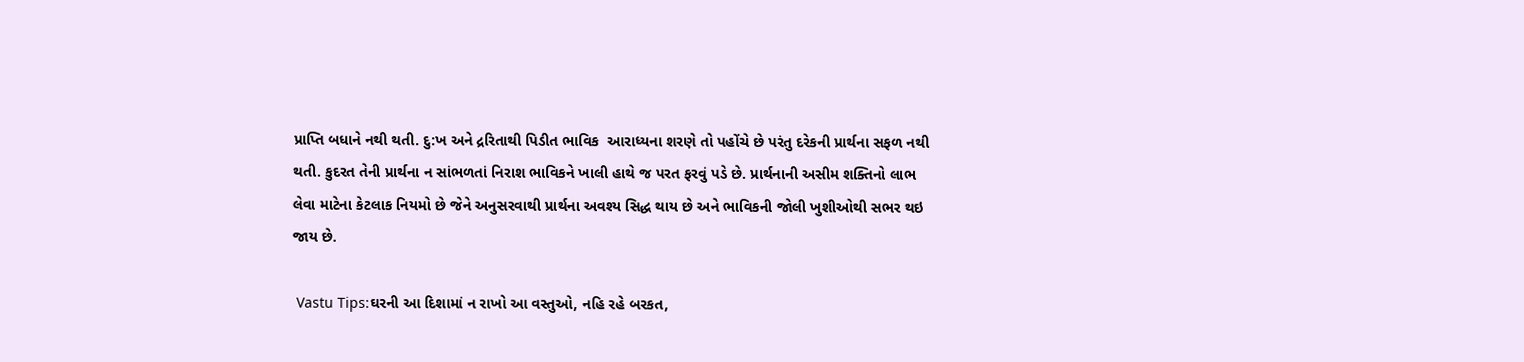પ્રાપ્તિ બધાને નથી થતી. દુ:ખ અને દ્રરિતાથી પિડીત ભાવિક  આરાધ્યના શરણે તો પહોંચે છે પરંતુ દરેકની પ્રાર્થના સફળ નથી થતી. કુદરત તેની પ્રાર્થના ન સાંભળતાં નિરાશ ભાવિકને ખાલી હાથે જ પરત ફરવું પડે છે. પ્રાર્થનાની અસીમ શક્તિનો લાભ લેવા માટેના કેટલાક નિયમો છે જેને અનુસરવાથી પ્રાર્થના અવશ્ય સિદ્ધ થાય છે અને ભાવિકની જોલી ખુશીઓથી સભર થઇ જાય છે.

 Vastu Tips:ઘરની આ દિશામાં ન રાખો આ વસ્તુઓ, નહિ રહે બરકત,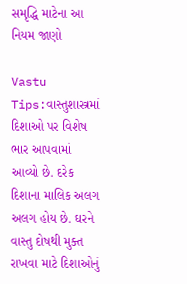સમૃદ્ધિ માટેના આ નિયમ જાણો

Vastu Tips:વાસ્તુશાસ્ત્રમાં દિશાઓ પર વિશેષ ભાર આપવામાં આવ્યો છે. દરેક દિશાના માલિક અલગ અલગ હોય છે. ઘરને વાસ્તુ દોષથી મુક્ત રાખવા માટે દિશાઓનું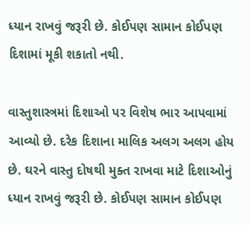ધ્યાન રાખવું જરૂરી છે. કોઈપણ સામાન કોઈપણ દિશામાં મૂકી શકાતો નથી.

વાસ્તુશાસ્ત્રમાં દિશાઓ પર વિશેષ ભાર આપવામાં આવ્યો છે. દરેક દિશાના માલિક અલગ અલગ હોય છે. ઘરને વાસ્તુ દોષથી મુક્ત રાખવા માટે દિશાઓનું ધ્યાન રાખવું જરૂરી છે. કોઈપણ સામાન કોઈપણ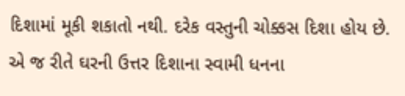દિશામાં મૂકી શકાતો નથી. દરેક વસ્તુની ચોક્કસ દિશા હોય છે. એ જ રીતે ઘરની ઉત્તર દિશાના સ્વામી ધનના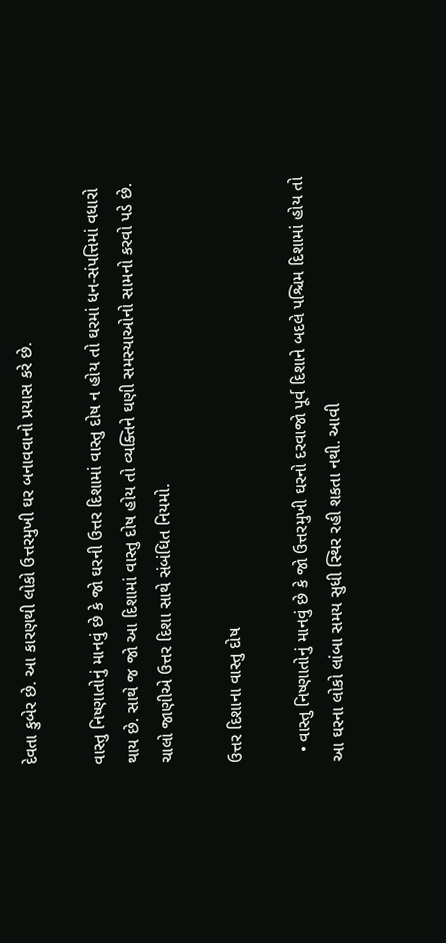દેવતા કુબેર છે. આ કારણથી લોકો ઉત્તરમુખી ઘર બનાવવાનો પ્રયાસ કરે છે.

વાસ્તુ નિષ્ણાતોનું માનવું છે કે જો ઘરની ઉત્તર દિશામાં વાસ્તુ દોષ ન હોય તો ઘરમાં ધન-સંપત્તિમાં વધારો થાય છે. સાથે જ જો આ દિશામાં વાસ્તુ દોષ હોય તો વ્યક્તિને ઘણી સમસ્યાઓનો સામનો કરવો પડે છે. ચાલો જાણીએ ઉત્તર દિશા સાથે સંબંધિત નિયમો.

ઉત્તર દિશાના વાસ્તુ દોષ

  • વાસ્તુ નિષ્ણાતોનું માનવું છે કે જો ઉત્તરમુખી ઘરનો દરવાજો પૂર્વ દિશાને બદલે પશ્ચિમ દિશામાં હોય તો આ ઘરના લોકો લાંબા સમય સુધી સ્થિર રહી શકતા નથી. આવી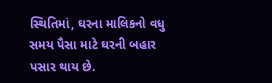સ્થિતિમાં, ઘરના માલિકનો વધુ સમય પૈસા માટે ઘરની બહાર પસાર થાય છે.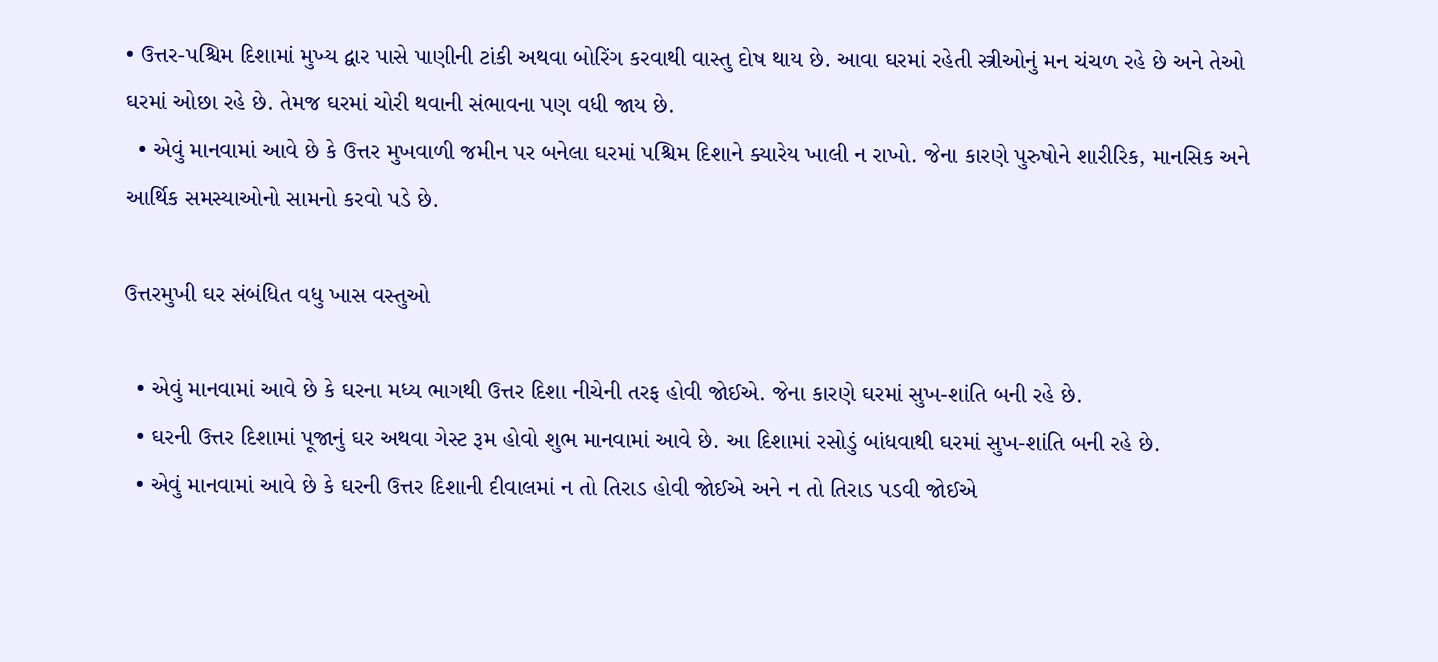• ઉત્તર-પશ્ચિમ દિશામાં મુખ્ય દ્વાર પાસે પાણીની ટાંકી અથવા બોરિંગ કરવાથી વાસ્તુ દોષ થાય છે. આવા ઘરમાં રહેતી સ્ત્રીઓનું મન ચંચળ રહે છે અને તેઓ ઘરમાં ઓછા રહે છે. તેમજ ઘરમાં ચોરી થવાની સંભાવના પણ વધી જાય છે.
  • એવું માનવામાં આવે છે કે ઉત્તર મુખવાળી જમીન પર બનેલા ઘરમાં પશ્ચિમ દિશાને ક્યારેય ખાલી ન રાખો. જેના કારણે પુરુષોને શારીરિક, માનસિક અને આર્થિક સમસ્યાઓનો સામનો કરવો પડે છે.

ઉત્તરમુખી ઘર સંબંધિત વધુ ખાસ વસ્તુઓ

  • એવું માનવામાં આવે છે કે ઘરના મધ્ય ભાગથી ઉત્તર દિશા નીચેની તરફ હોવી જોઈએ. જેના કારણે ઘરમાં સુખ-શાંતિ બની રહે છે.
  • ઘરની ઉત્તર દિશામાં પૂજાનું ઘર અથવા ગેસ્ટ રૂમ હોવો શુભ માનવામાં આવે છે. આ દિશામાં રસોડું બાંધવાથી ઘરમાં સુખ-શાંતિ બની રહે છે.
  • એવું માનવામાં આવે છે કે ઘરની ઉત્તર દિશાની દીવાલમાં ન તો તિરાડ હોવી જોઈએ અને ન તો તિરાડ પડવી જોઈએ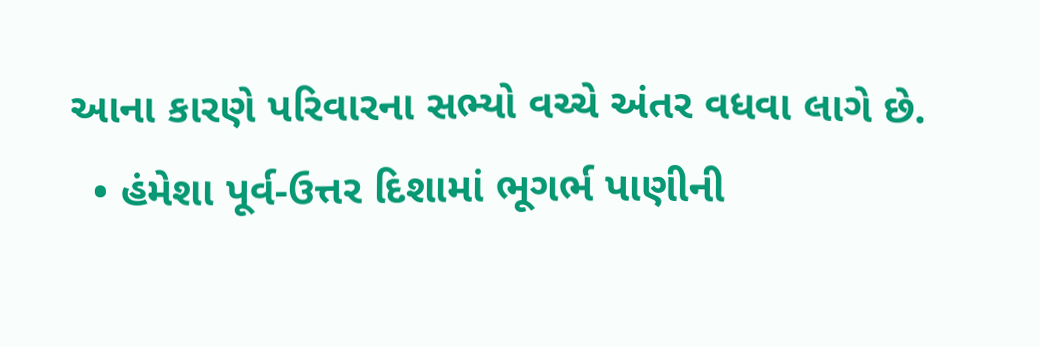આના કારણે પરિવારના સભ્યો વચ્ચે અંતર વધવા લાગે છે.
  • હંમેશા પૂર્વ-ઉત્તર દિશામાં ભૂગર્ભ પાણીની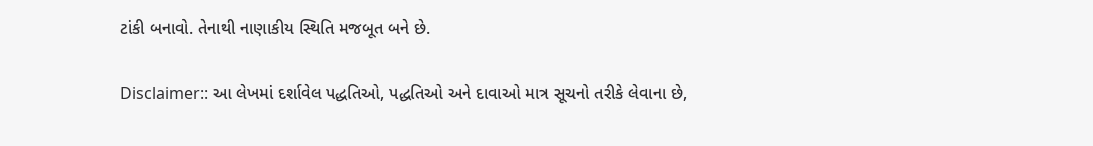ટાંકી બનાવો. તેનાથી નાણાકીય સ્થિતિ મજબૂત બને છે.

Disclaimer:: આ લેખમાં દર્શાવેલ પદ્ધતિઓ, પદ્ધતિઓ અને દાવાઓ માત્ર સૂચનો તરીકે લેવાના છે,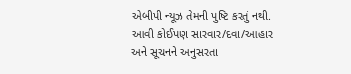એબીપી ન્યૂઝ તેમની પુષ્ટિ કરતું નથી. આવી કોઈપણ સારવાર/દવા/આહાર અને સૂચનને અનુસરતા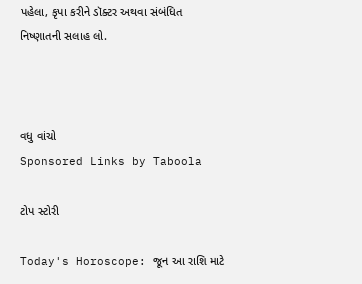પહેલા, કૃપા કરીને ડૉક્ટર અથવા સંબંધિત નિષ્ણાતની સલાહ લો.



વધુ વાંચો
Sponsored Links by Taboola

ટોપ સ્ટોરી

Today's Horoscope: જૂન આ રાશિ માટે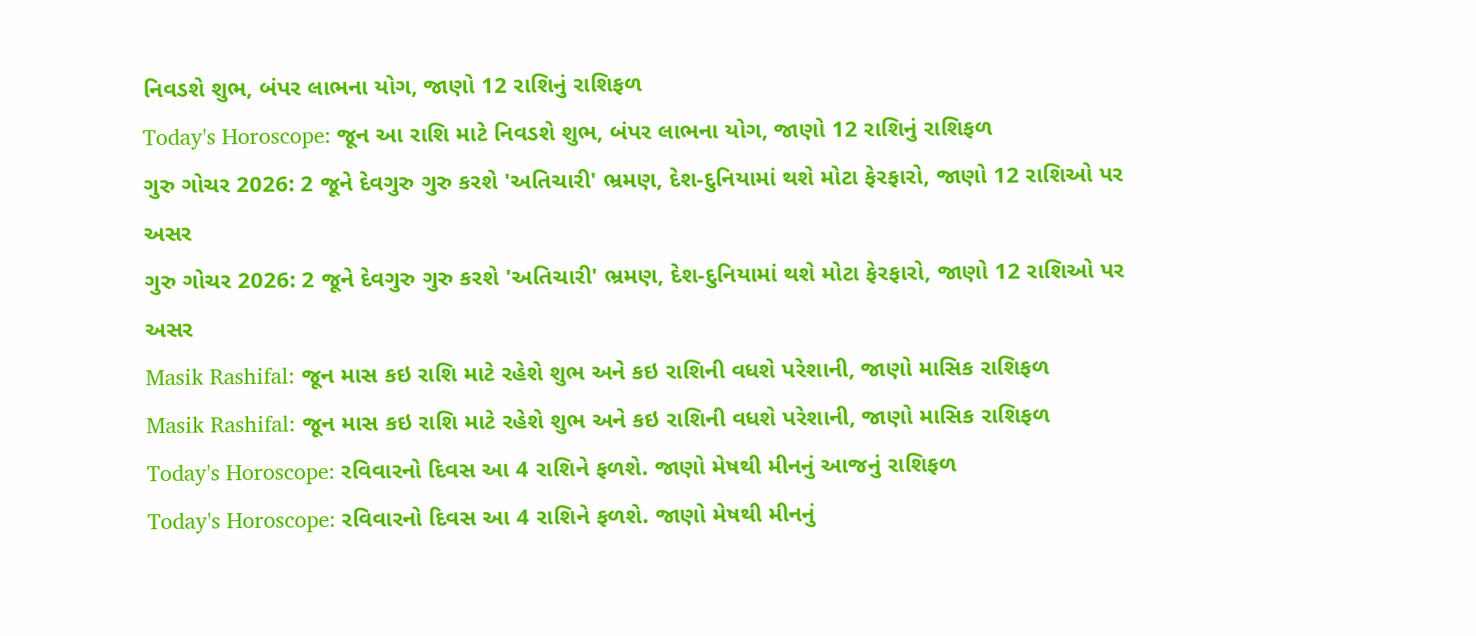નિવડશે શુભ, બંપર લાભના યોગ, જાણો 12 રાશિનું રાશિફળ
Today's Horoscope: જૂન આ રાશિ માટે નિવડશે શુભ, બંપર લાભના યોગ, જાણો 12 રાશિનું રાશિફળ
ગુરુ ગોચર 2026: 2 જૂને દેવગુરુ ગુરુ કરશે 'અતિચારી' ભ્રમણ, દેશ-દુનિયામાં થશે મોટા ફેરફારો, જાણો 12 રાશિઓ પર અસર
ગુરુ ગોચર 2026: 2 જૂને દેવગુરુ ગુરુ કરશે 'અતિચારી' ભ્રમણ, દેશ-દુનિયામાં થશે મોટા ફેરફારો, જાણો 12 રાશિઓ પર અસર
Masik Rashifal: જૂન માસ કઇ રાશિ માટે રહેશે શુભ અને કઇ રાશિની વધશે પરેશાની, જાણો માસિક રાશિફળ
Masik Rashifal: જૂન માસ કઇ રાશિ માટે રહેશે શુભ અને કઇ રાશિની વધશે પરેશાની, જાણો માસિક રાશિફળ
Today's Horoscope: રવિવારનો દિવસ આ 4 રાશિને ફળશે. જાણો મેષથી મીનનું આજનું રાશિફળ
Today's Horoscope: રવિવારનો દિવસ આ 4 રાશિને ફળશે. જાણો મેષથી મીનનું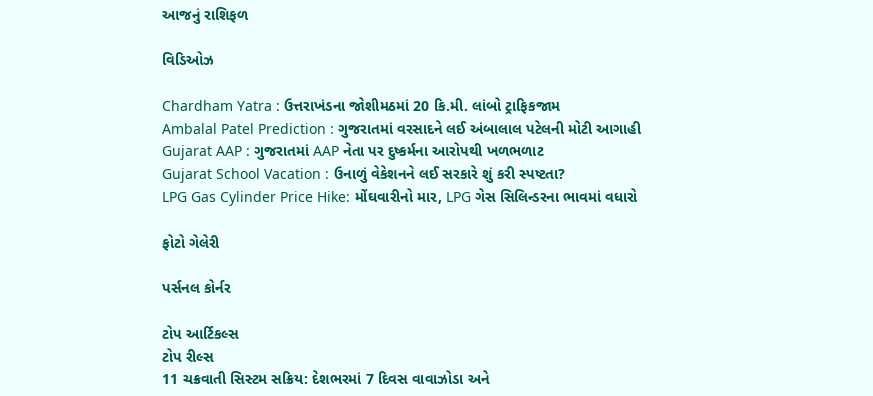આજનું રાશિફળ

વિડિઓઝ

Chardham Yatra : ઉત્તરાખંડના જોશીમઠમાં 20 કિ.મી. લાંબો ટ્રાફિકજામ
Ambalal Patel Prediction : ગુજરાતમાં વરસાદને લઈ અંબાલાલ પટેલની મોટી આગાહી
Gujarat AAP : ગુજરાતમાં AAP નેતા પર દુષ્કર્મના આરોપથી ખળભળાટ
Gujarat School Vacation : ઉનાળું વેકેશનને લઈ સરકારે શું કરી સ્પષ્ટતા?
LPG Gas Cylinder Price Hike: મોંઘવારીનો માર, LPG ગેસ સિલિન્ડરના ભાવમાં વધારો

ફોટો ગેલેરી

પર્સનલ કોર્નર

ટોપ આર્ટિકલ્સ
ટોપ રીલ્સ
11 ચક્રવાતી સિસ્ટમ સક્રિય: દેશભરમાં 7 દિવસ વાવાઝોડા અને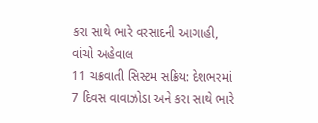કરા સાથે ભારે વરસાદની આગાહી, વાંચો અહેવાલ
11 ચક્રવાતી સિસ્ટમ સક્રિય: દેશભરમાં 7 દિવસ વાવાઝોડા અને કરા સાથે ભારે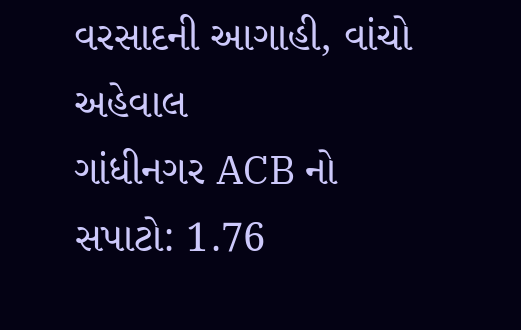વરસાદની આગાહી, વાંચો અહેવાલ
ગાંધીનગર ACB નો સપાટો: 1.76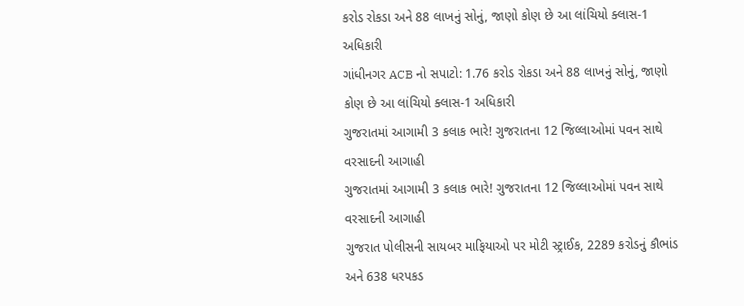કરોડ રોકડા અને 88 લાખનું સોનું, જાણો કોણ છે આ લાંચિયો ક્લાસ-1 અધિકારી
ગાંધીનગર ACB નો સપાટો: 1.76 કરોડ રોકડા અને 88 લાખનું સોનું, જાણો કોણ છે આ લાંચિયો ક્લાસ-1 અધિકારી
ગુજરાતમાં આગામી 3 કલાક ભારે! ગુજરાતના 12 જિલ્લાઓમાં પવન સાથે વરસાદની આગાહી
ગુજરાતમાં આગામી 3 કલાક ભારે! ગુજરાતના 12 જિલ્લાઓમાં પવન સાથે વરસાદની આગાહી
ગુજરાત પોલીસની સાયબર માફિયાઓ પર મોટી સ્ટ્રાઈક, 2289 કરોડનું કૌભાંડ અને 638 ધરપકડ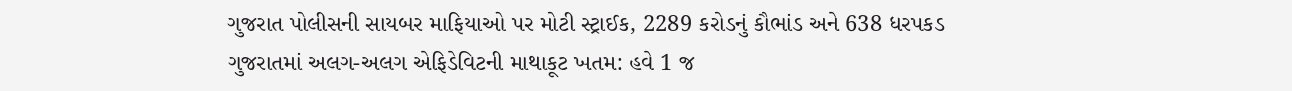ગુજરાત પોલીસની સાયબર માફિયાઓ પર મોટી સ્ટ્રાઈક, 2289 કરોડનું કૌભાંડ અને 638 ધરપકડ
ગુજરાતમાં અલગ-અલગ એફિડેવિટની માથાકૂટ ખતમ: હવે 1 જ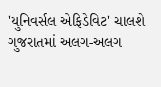'યુનિવર્સલ એફિડેવિટ' ચાલશે
ગુજરાતમાં અલગ-અલગ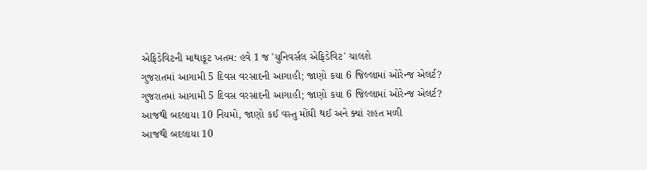એફિડેવિટની માથાકૂટ ખતમ: હવે 1 જ 'યુનિવર્સલ એફિડેવિટ' ચાલશે
ગુજરાતમાં આગામી 5 દિવસ વરસાદની આગાહી; જાણો કયા 6 જિલ્લામાં ઓરેન્જ એલર્ટ?
ગુજરાતમાં આગામી 5 દિવસ વરસાદની આગાહી; જાણો કયા 6 જિલ્લામાં ઓરેન્જ એલર્ટ?
આજથી બદલાયા 10 નિયમો, જાણો કઈ વસ્તુ મોંઘી થઈ અને ક્યાં રાહત મળી
આજથી બદલાયા 10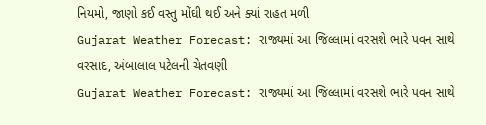નિયમો, જાણો કઈ વસ્તુ મોંઘી થઈ અને ક્યાં રાહત મળી
Gujarat Weather Forecast: રાજ્યમાં આ જિલ્લામાં વરસશે ભારે પવન સાથે વરસાદ, અંબાલાલ પટેલની ચેતવણી
Gujarat Weather Forecast: રાજ્યમાં આ જિલ્લામાં વરસશે ભારે પવન સાથે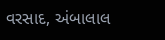વરસાદ, અંબાલાલ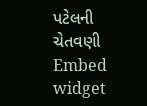પટેલની ચેતવણી
Embed widget